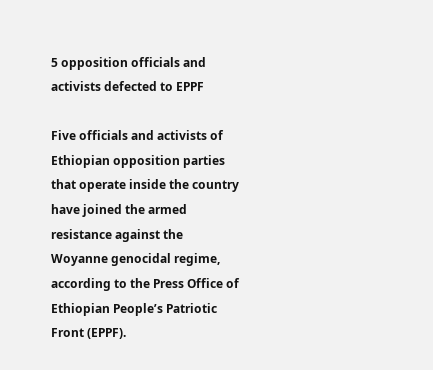5 opposition officials and activists defected to EPPF

Five officials and activists of Ethiopian opposition parties that operate inside the country have joined the armed resistance against the Woyanne genocidal regime, according to the Press Office of Ethiopian People’s Patriotic Front (EPPF).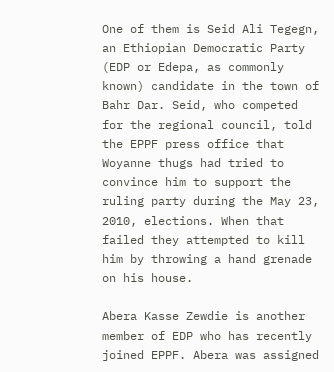One of them is Seid Ali Tegegn, an Ethiopian Democratic Party (EDP or Edepa, as commonly known) candidate in the town of Bahr Dar. Seid, who competed for the regional council, told the EPPF press office that Woyanne thugs had tried to convince him to support the ruling party during the May 23, 2010, elections. When that failed they attempted to kill him by throwing a hand grenade on his house.

Abera Kasse Zewdie is another member of EDP who has recently joined EPPF. Abera was assigned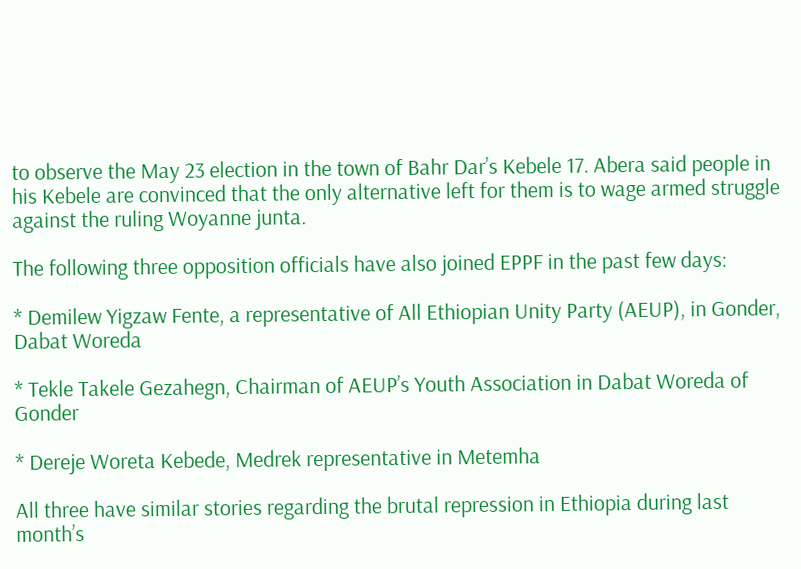to observe the May 23 election in the town of Bahr Dar’s Kebele 17. Abera said people in his Kebele are convinced that the only alternative left for them is to wage armed struggle against the ruling Woyanne junta.

The following three opposition officials have also joined EPPF in the past few days:

* Demilew Yigzaw Fente, a representative of All Ethiopian Unity Party (AEUP), in Gonder, Dabat Woreda

* Tekle Takele Gezahegn, Chairman of AEUP’s Youth Association in Dabat Woreda of Gonder

* Dereje Woreta Kebede, Medrek representative in Metemha

All three have similar stories regarding the brutal repression in Ethiopia during last month’s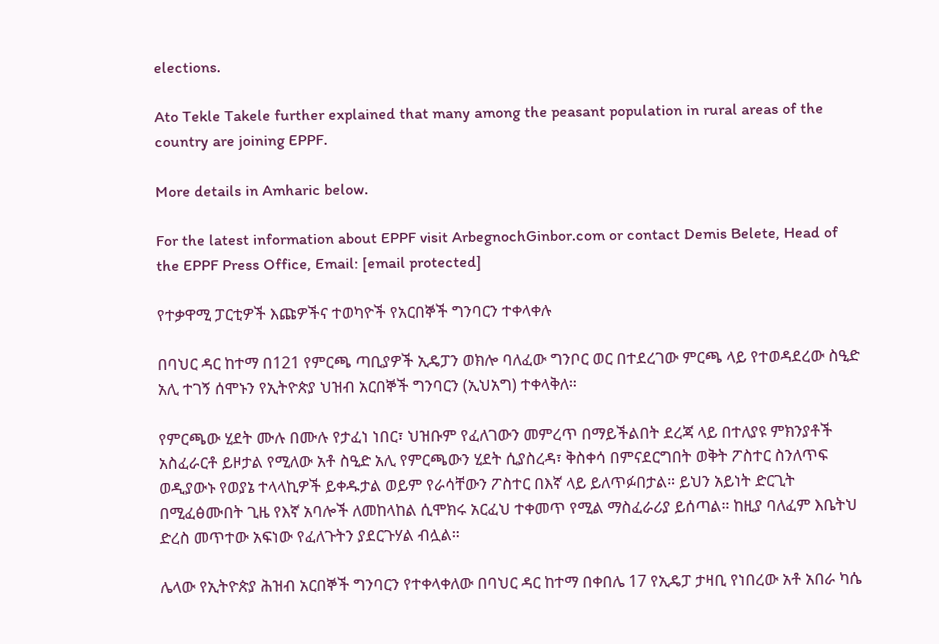elections.

Ato Tekle Takele further explained that many among the peasant population in rural areas of the country are joining EPPF.

More details in Amharic below.

For the latest information about EPPF visit ArbegnochGinbor.com or contact Demis Belete, Head of the EPPF Press Office, Email: [email protected]

የተቃዋሚ ፓርቲዎች እጩዎችና ተወካዮች የአርበኞች ግንባርን ተቀላቀሉ

በባህር ዳር ከተማ በ121 የምርጫ ጣቢያዎች ኢዴፓን ወክሎ ባለፈው ግንቦር ወር በተደረገው ምርጫ ላይ የተወዳደረው ስዒድ አሊ ተገኝ ሰሞኑን የኢትዮጵያ ህዝብ አርበኞች ግንባርን (ኢህአግ) ተቀላቅለ።

የምርጫው ሂደት ሙሉ በሙሉ የታፈነ ነበር፣ ህዝቡም የፈለገውን መምረጥ በማይችልበት ደረጃ ላይ በተለያዩ ምክንያቶች አስፈራርቶ ይዞታል የሚለው አቶ ስዒድ አሊ የምርጫውን ሂደት ሲያስረዳ፣ ቅስቀሳ በምናደርግበት ወቅት ፖስተር ስንለጥፍ ወዲያውኑ የወያኔ ተላላኪዎች ይቀዱታል ወይም የራሳቸውን ፖስተር በእኛ ላይ ይለጥፉበታል። ይህን አይነት ድርጊት በሚፈፅሙበት ጊዜ የእኛ አባሎች ለመከላከል ሲሞክሩ አርፈህ ተቀመጥ የሚል ማስፈራሪያ ይሰጣል። ከዚያ ባለፈም እቤትህ ድረስ መጥተው አፍነው የፈለጉትን ያደርጉሃል ብሏል።

ሌላው የኢትዮጵያ ሕዝብ አርበኞች ግንባርን የተቀላቀለው በባህር ዳር ከተማ በቀበሌ 17 የኢዴፓ ታዛቢ የነበረው አቶ አበራ ካሴ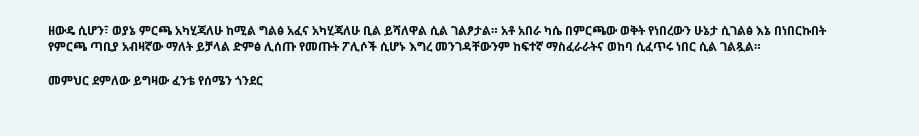ዘውዴ ሲሆን፣ ወያኔ ምርጫ አካሂጃለሁ ከሚል ግልፅ አፈና አካሂጃለሁ ቢል ይሻለዋል ሲል ገልፆታል። አቶ አበራ ካሴ በምርጫው ወቅት የነበረውን ሁኔታ ሲገልፅ እኔ በነበርኩበት የምርጫ ጣቢያ አብዛኛው ማለት ይቻላል ድምፅ ሊሰጡ የመጡት ፖሊሶች ሲሆኑ እግረ መንገዳቸውንም ከፍተኛ ማስፈራራትና ወከባ ሲፈጥሩ ነበር ሲል ገልጿል።

መምህር ደምለው ይግዛው ፈንቴ የሰሜን ጎንደር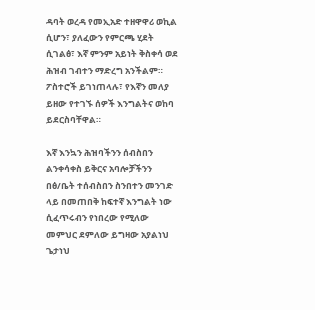ዳባት ወረዳ የመኢአድ ተዘዋዋሪ ወኪል ሲሆን፣ ያለፈውን የምርጫ ሂደት ሲገልፅ፣ እኛ ምንም አይነት ቅስቀሳ ወደ ሕዝብ ገብተን ማድረግ አንችልም። ፖስተሮች ይገነጠላሉ፣ የእኛን መለያ ይዘው የተገኙ ሰዎች እንግልትና ወከባ ይደርስባቸዋል።

እኛ እንኳን ሕዝባችንን ሰብስበን ልንቀሳቀስ ይቅርና አባሎቻችንን በፅ/ቤት ተሰብስበን ስንበተን መንገድ ላይ በመጠበቅ ከፍተኛ እንግልት ነው ሲፈጥሩብን የነበረው የሚለው መምህር ደምለው ይግዛው አያልነህ ጌታነህ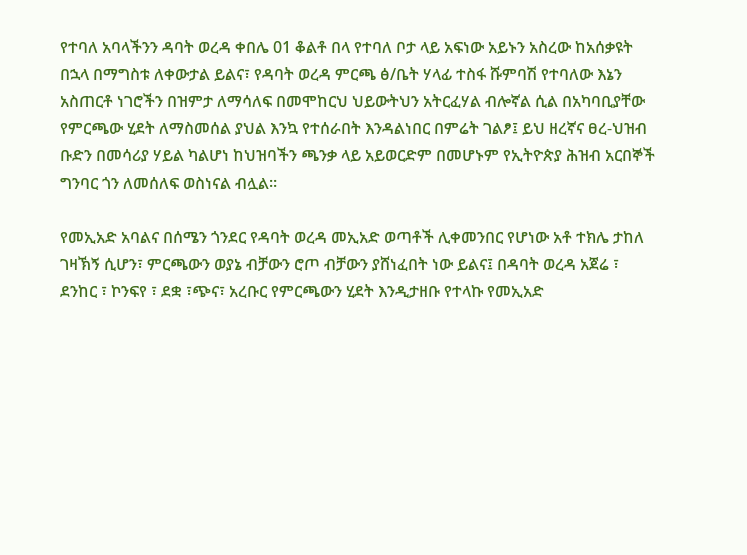የተባለ አባላችንን ዳባት ወረዳ ቀበሌ 01 ቆልቶ በላ የተባለ ቦታ ላይ አፍነው አይኑን አስረው ከአሰቃዩት በኋላ በማግስቱ ለቀውታል ይልና፣ የዳባት ወረዳ ምርጫ ፅ/ቤት ሃላፊ ተስፋ ሹምባሽ የተባለው እኔን አስጠርቶ ነገሮችን በዝምታ ለማሳለፍ በመሞከርህ ህይውትህን አትርፈሃል ብሎኛል ሲል በአካባቢያቸው የምርጫው ሂደት ለማስመሰል ያህል እንኳ የተሰራበት እንዳልነበር በምሬት ገልፆ፤ ይህ ዘረኛና ፀረ-ህዝብ ቡድን በመሳሪያ ሃይል ካልሆነ ከህዝባችን ጫንቃ ላይ አይወርድም በመሆኑም የኢትዮጵያ ሕዝብ አርበኞች ግንባር ጎን ለመሰለፍ ወስነናል ብሏል።

የመኢአድ አባልና በሰሜን ጎንደር የዳባት ወረዳ መኢአድ ወጣቶች ሊቀመንበር የሆነው አቶ ተክሌ ታከለ ገዛኽኝ ሲሆን፣ ምርጫውን ወያኔ ብቻውን ሮጦ ብቻውን ያሸነፈበት ነው ይልና፤ በዳባት ወረዳ አጀሬ ፣ ደንከር ፣ ኮንፍየ ፣ ደቋ ፣ጭና፣ አረቡር የምርጫውን ሂደት እንዲታዘቡ የተላኩ የመኢአድ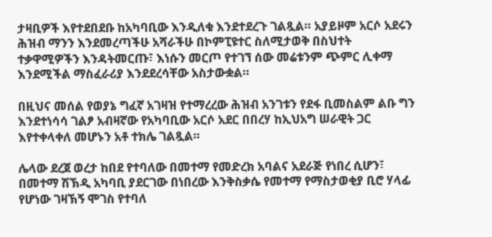ታዛቢዎች እየተደበደቡ ከአካባቢው እንዲለቁ እንደተደረጉ ገልጿል። አያይዞም አርሶ አደሩን ሕዝብ ማንን እንደመረጣችሁ አሻራችሁ በኮምፒዩተር ስለሚታወቅ በስህተት ተቃዋሚዎችን እንዳትመርጡ፣ እነሱን መርጦ የተገኘ ሰው መሬቱንም ጭምር ሊቀማ እንደሚችል ማስፈራሪያ እንደደረሳቸው አስታውቋል።

በዚህና መሰል የወያኔ ግፈኛ አገዛዝ የተማረረው ሕዝብ አንገቱን የደፋ ቢመስልም ልቡ ግን እንደተነሳሳ ገልፆ አብዛኛው የአካባቢው አርሶ አደር በበረሃ ከኢህአግ ሠራዊት ጋር እየተቀላቀለ መሆኑን አቶ ተክሌ ገልጿል።

ሌላው ደረጀ ወረታ ከበደ የተባለው በመተማ የመድረክ አባልና አደራጅ የነበረ ሲሆን፣ በመተማ ሽኽዲ አካባቢ ያደርገው በነበረው እንቅስቃሴ የመተማ የማስታወቂያ ቢሮ ሃላፊ የሆነው ገዛኽኝ ሞገስ የተባለ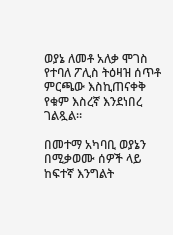ወያኔ ለመቶ አለቃ ሞገስ የተባለ ፖሊስ ትዕዛዝ ሰጥቶ ምርጫው እስኪጠናቀቅ የቁም እስረኛ እንደነበረ ገልጿል።

በመተማ አካባቢ ወያኔን በሚቃወሙ ሰዎች ላይ ከፍተኛ እንግልት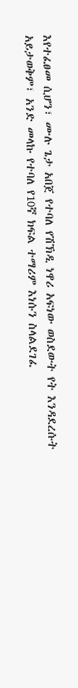እየተፈፀመ ሲሆን፣ ሙሉ ጌታ አበጀ የተባለ የሽኽዲ ነዋሪ አፍነው ወስደውት የት እንዳደረሱት አይታወቅም፣ አንድ መላኩ የተባለ የ10ኛ ክፍል ተማሪም እነሱን ስላልደገፈ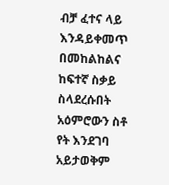ብቻ ፈተና ላይ እንዳይቀመጥ በመከልከልና ከፍተኛ ስቃይ ስላደረሱበት አዕምሮውን ስቶ የት እንደገባ አይታወቅም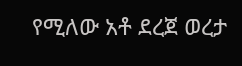የሚለው አቶ ደረጀ ወረታ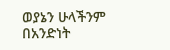ወያኔን ሁላችንም በአንድነት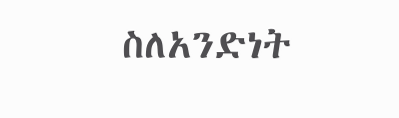ስለአንድነት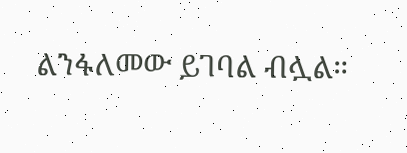ልንፋለመው ይገባል ብሏል።